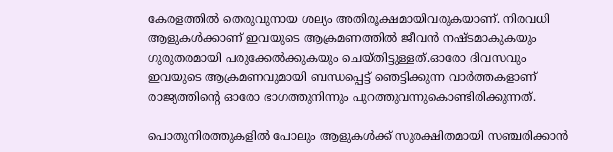കേരളത്തില്‍ തെരുവുനായ ശല്യം അതിരൂക്ഷമായിവരുകയാണ്. നിരവധി ആളുകള്‍ക്കാണ് ഇവയുടെ ആക്രമണത്തില്‍ ജീവൻ നഷ്ടമാകുകയും ഗുരുതരമായി പരുക്കേല്‍ക്കുകയും ചെയ്തിട്ടുള്ളത്.ഓരോ ദിവസവും ഇവയുടെ ആക്രമണവുമായി ബന്ധപ്പെട്ട് ഞെട്ടിക്കുന്ന വാർത്തകളാണ് രാജ്യത്തിന്റെ ഓരോ ഭാഗത്തുനിന്നും പുറത്തുവന്നുകൊണ്ടിരിക്കുന്നത്.

പൊതുനിരത്തുകളില്‍ പോലും ആളുകള്‍ക്ക് സുരക്ഷിതമായി സഞ്ചരിക്കാൻ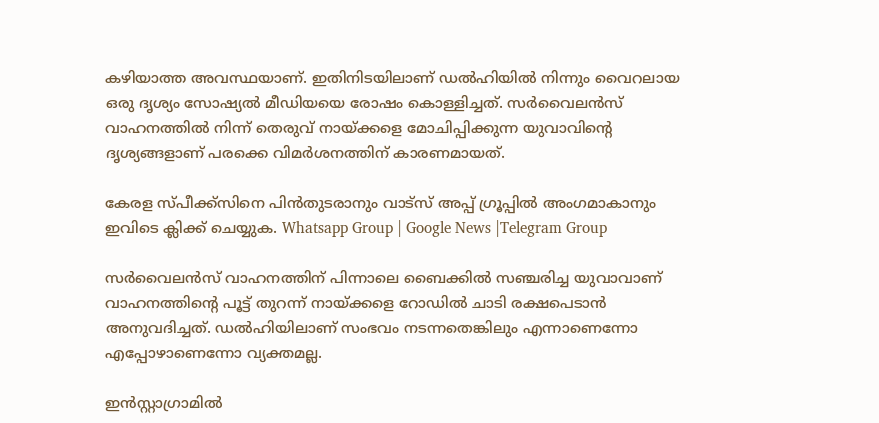കഴിയാത്ത അവസ്ഥയാണ്. ഇതിനിടയിലാണ് ഡല്‍ഹിയില്‍ നിന്നും വൈറലായ ഒരു ദൃശ്യം സോഷ്യല്‍ മീഡിയയെ രോഷം കൊള്ളിച്ചത്. സർവൈലൻസ് വാഹനത്തില്‍ നിന്ന് തെരുവ് നായ്ക്കളെ മോചിപ്പിക്കുന്ന യുവാവിന്റെ ദൃശ്യങ്ങളാണ് പരക്കെ വിമർശനത്തിന് കാരണമായത്.

കേരള സ്പീക്ക്സിനെ പിൻതുടരാനും വാട്സ് അപ്പ് ഗ്രൂപ്പിൽ അംഗമാകാനും ഇവിടെ ക്ലിക്ക് ചെയ്യുക. Whatsapp Group | Google News |Telegram Group

സർവൈലൻസ് വാഹനത്തിന് പിന്നാലെ ബൈക്കില്‍ സഞ്ചരിച്ച യുവാവാണ് വാഹനത്തിന്റെ പൂട്ട് തുറന്ന് നായ്ക്കളെ റോഡില്‍ ചാടി രക്ഷപെടാൻ അനുവദിച്ചത്. ഡല്‍ഹിയിലാണ് സംഭവം നടന്നതെങ്കിലും എന്നാണെന്നോ എപ്പോഴാണെന്നോ വ്യക്തമല്ല.

ഇൻസ്റ്റാഗ്രാമില്‍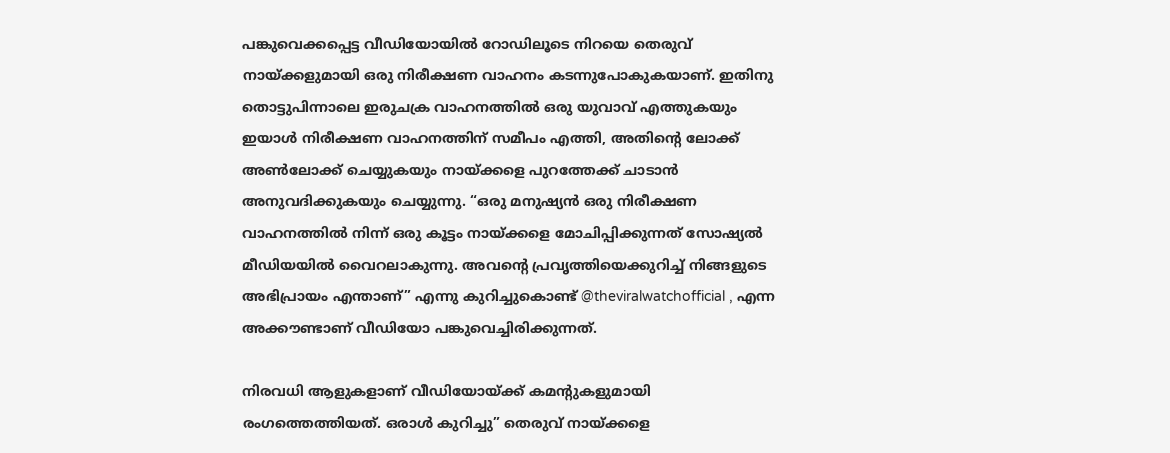പങ്കുവെക്കപ്പെട്ട വീഡിയോയില്‍ റോഡിലൂടെ നിറയെ തെരുവ് നായ്ക്കളുമായി ഒരു നിരീക്ഷണ വാഹനം കടന്നുപോകുകയാണ്. ഇതിനു തൊട്ടുപിന്നാലെ ഇരുചക്ര വാഹനത്തില്‍ ഒരു യുവാവ് എത്തുകയും ഇയാള്‍ നിരീക്ഷണ വാഹനത്തിന് സമീപം എത്തി, അതിന്റെ ലോക്ക് അണ്‍ലോക്ക് ചെയ്യുകയും നായ്ക്കളെ പുറത്തേക്ക് ചാടാൻ അനുവദിക്കുകയും ചെയ്യുന്നു. “ഒരു മനുഷ്യൻ ഒരു നിരീക്ഷണ വാഹനത്തില്‍ നിന്ന് ഒരു കൂട്ടം നായ്ക്കളെ മോചിപ്പിക്കുന്നത് സോഷ്യല്‍ മീഡിയയില്‍ വൈറലാകുന്നു. അവന്റെ പ്രവൃത്തിയെക്കുറിച്ച്‌ നിങ്ങളുടെ അഭിപ്രായം എന്താണ്” എന്നു കുറിച്ചുകൊണ്ട് @theviralwatchofficial , എന്ന അക്കൗണ്ടാണ് വീഡിയോ പങ്കുവെച്ചിരിക്കുന്നത്.

നിരവധി ആളുകളാണ് വീഡിയോയ്ക്ക് കമന്റുകളുമായി രംഗത്തെത്തിയത്. ഒരാള്‍ കുറിച്ചു” തെരുവ് നായ്ക്കളെ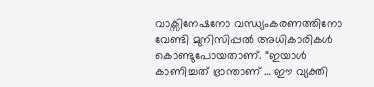വാക്സിനേഷനോ വന്ധ്യംകരണത്തിനോ വേണ്ടി മുനിസിപ്പല്‍ അധികാരികള്‍ കൊണ്ടുപോയതാണ്. “ഇയാള്‍ കാണിച്ചത് ഭ്രാന്താണ് … ഈ വ്യക്തി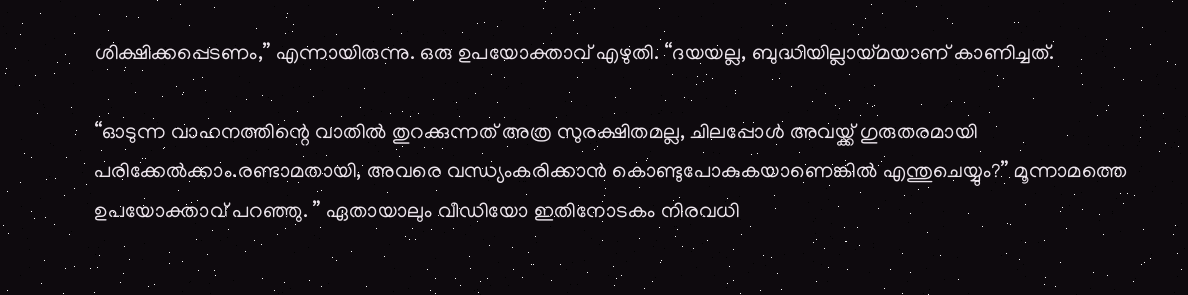ശിക്ഷിക്കപ്പെടണം,” എന്നായിരുന്നു. ഒരു ഉപയോക്താവ് എഴുതി. “ദയയല്ല, ബുദ്ധിയില്ലായ്മയാണ് കാണിച്ചത്.

“ഓടുന്ന വാഹനത്തിന്റെ വാതില്‍ തുറക്കുന്നത് അത്ര സുരക്ഷിതമല്ല, ചിലപ്പോള്‍ അവയ്ക്ക് ഗുരുതരമായി പരിക്കേല്‍ക്കാം.രണ്ടാമതായി, അവരെ വന്ധ്യംകരിക്കാൻ കൊണ്ടുപോകുകയാണെങ്കില്‍ എന്തുചെയ്യും?” മൂന്നാമത്തെ ഉപയോക്താവ് പറഞ്ഞു. ” ഏതായാലും വീഡിയോ ഇതിനോടകം നിരവധി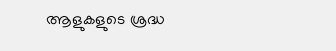ആളുകളുടെ ശ്രദ്ധ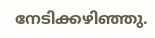നേടിക്കഴിഞ്ഞു.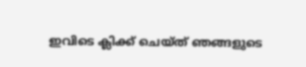ഇവിടെ ക്ലിക്ക് ചെയ്ത് ഞങ്ങളുടെ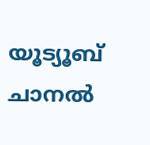യൂട്യൂബ് ചാനൽ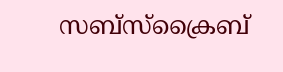സബ്സ്ക്രൈബ്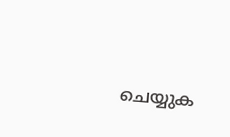ചെയ്യുക